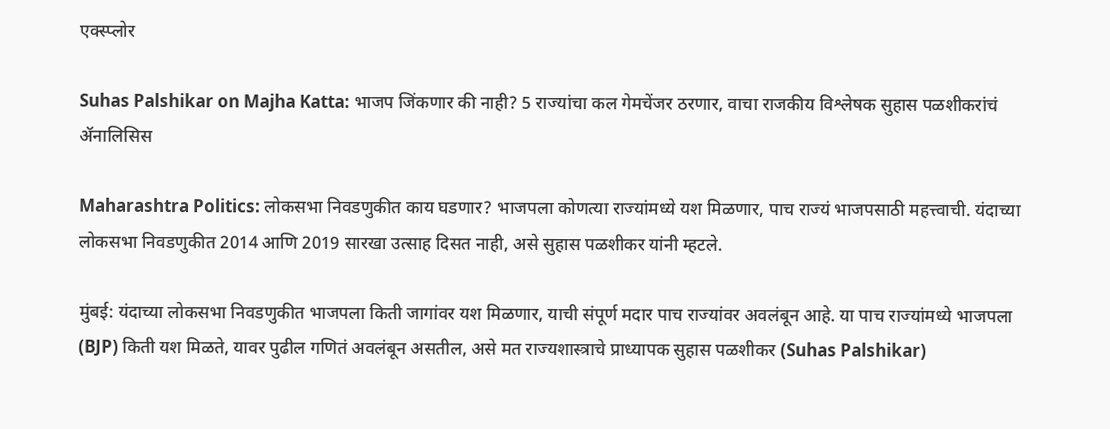एक्स्प्लोर

Suhas Palshikar on Majha Katta: भाजप जिंकणार की नाही? 5 राज्यांचा कल गेमचेंजर ठरणार, वाचा राजकीय विश्लेषक सुहास पळशीकरांचं ॲनालिसिस

Maharashtra Politics: लोकसभा निवडणुकीत काय घडणार? भाजपला कोणत्या राज्यांमध्ये यश मिळणार, पाच राज्यं भाजपसाठी महत्त्वाची. यंदाच्या लोकसभा निवडणुकीत 2014 आणि 2019 सारखा उत्साह दिसत नाही, असे सुहास पळशीकर यांनी म्हटले.

मुंबई: यंदाच्या लोकसभा निवडणुकीत भाजपला किती जागांवर यश मिळणार, याची संपूर्ण मदार पाच राज्यांवर अवलंबून आहे. या पाच राज्यांमध्ये भाजपला (BJP) किती यश मिळते, यावर पुढील गणितं अवलंबून असतील, असे मत राज्यशास्त्राचे प्राध्यापक सुहास पळशीकर (Suhas Palshikar)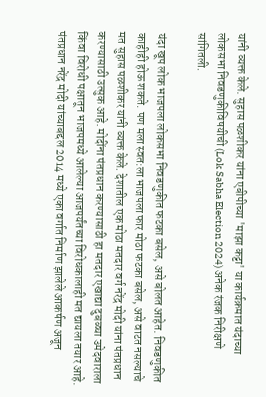यांनी व्यक्त केले. सुहास पळशीकर यांना एबीपीच्या 'माझा कट्टा' या कार्यक्रमात यंदाच्या लोकसभा निवडणुकीविषयीची (Lok Sabha Election 2024) अनेक रंजक निरीक्षणे सांगितली.

यंदा खूप लोक भाजपला लोकसभा निवडणुकीत फटका बसेल, असे बोलत आहेत. निवडणुकीत काहीही होऊ शकते. पण मला स्वत:ला भाजपला फार मोठा फटका बसेल, असे वाटत नसल्याचे मत सुहास पळशीकर यांनी व्यक्त केले. देशातील एक मोठा मतदार वर्ग नरेंद्र मोदी यांना पंतप्रधान करण्यासाठी उत्सुक आहे. मोदींना पंतप्रधान करण्यासाठी हा मतदार एखाद्या दुबळ्या उमेदवाराला किंवा विरोधी पक्षातून भाजपमध्ये आलेल्या आजपर्यंतच्या विरोधकालाही मत द्यायला तयार आहे. पंतप्रधान नरेंद्र मोदी यांच्याबद्दल 2014 मध्ये एका वर्गात निर्माण झालेले आकर्षण अजून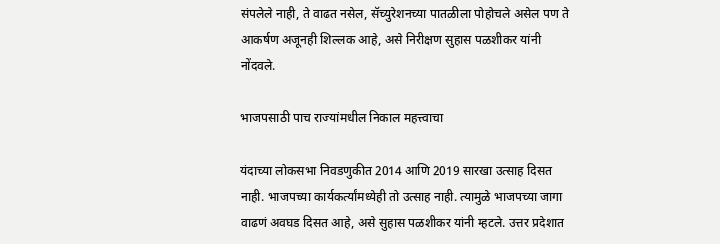संपलेले नाही, ते वाढत नसेल, सॅच्युरेशनच्या पातळीला पोहोचले असेल पण ते आकर्षण अजूनही शिल्लक आहे, असे निरीक्षण सुहास पळशीकर यांनी नोंदवले.

भाजपसाठी पाच राज्यांमधील निकाल महत्त्वाचा

यंदाच्या लोकसभा निवडणुकीत 2014 आणि 2019 सारखा उत्साह दिसत नाही. भाजपच्या कार्यकर्त्यांमध्येही तो उत्साह नाही. त्यामुळे भाजपच्या जागा वाढणं अवघड दिसत आहे, असे सुहास पळशीकर यांनी म्हटले. उत्तर प्रदेशात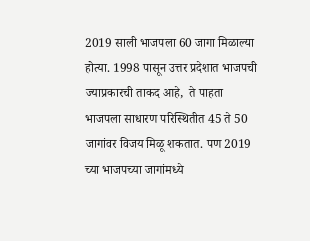2019 साली भाजपला 60 जागा मिळाल्या होत्या. 1998 पासून उत्तर प्रदेशात भाजपची ज्याप्रकारची ताकद आहे,  ते पाहता भाजपला साधारण परिस्थितीत 45 ते 50 जागांवर विजय मिळू शकतात. पण 2019 च्या भाजपच्या जागांमध्ये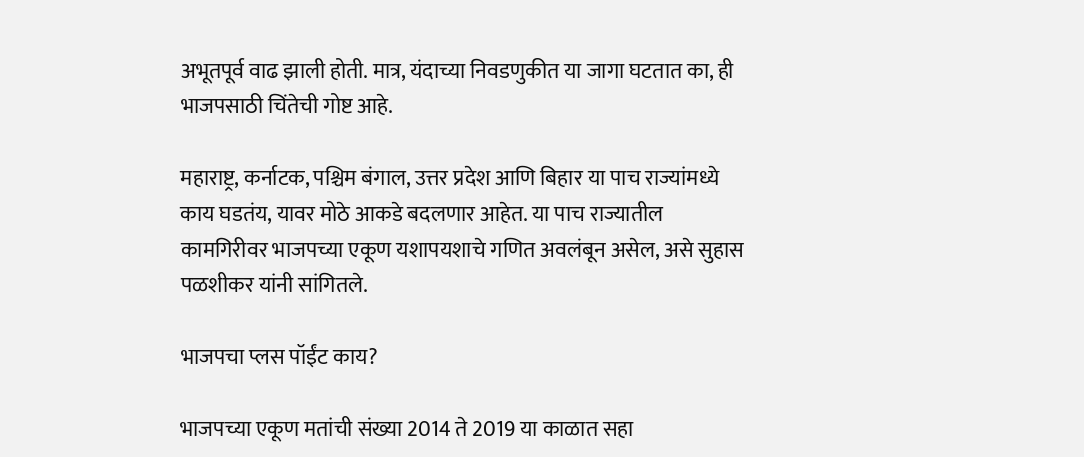अभूतपूर्व वाढ झाली होती. मात्र, यंदाच्या निवडणुकीत या जागा घटतात का, ही भाजपसाठी चिंतेची गोष्ट आहे.

महाराष्ट्र, कर्नाटक, पश्चिम बंगाल, उत्तर प्रदेश आणि बिहार या पाच राज्यांमध्ये काय घडतंय, यावर मोठे आकडे बदलणार आहेत. या पाच राज्यातील कामगिरीवर भाजपच्या एकूण यशापयशाचे गणित अवलंबून असेल, असे सुहास पळशीकर यांनी सांगितले.

भाजपचा प्लस पॉईंट काय?

भाजपच्या एकूण मतांची संख्या 2014 ते 2019 या काळात सहा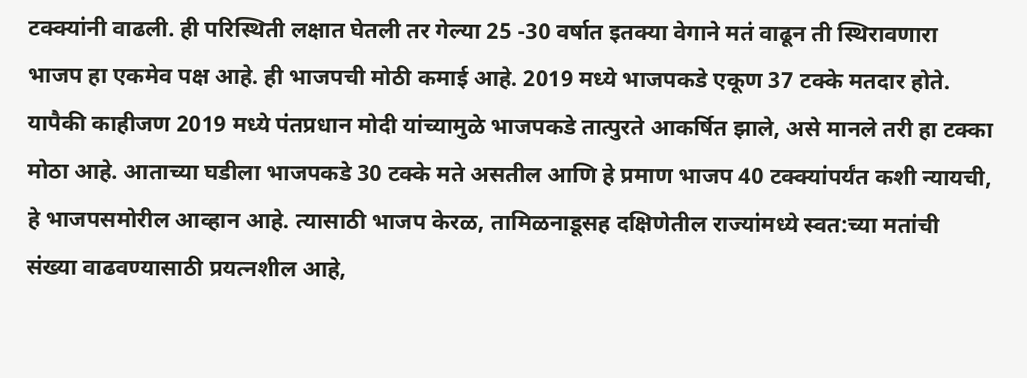टक्क्यांनी वाढली. ही परिस्थिती लक्षात घेतली तर गेल्या 25 -30 वर्षात इतक्या वेगाने मतं वाढून ती स्थिरावणारा भाजप हा एकमेव पक्ष आहे. ही भाजपची मोठी कमाई आहे. 2019 मध्ये भाजपकडे एकूण 37 टक्के मतदार होते. यापैकी काहीजण 2019 मध्ये पंतप्रधान मोदी यांच्यामुळे भाजपकडे तात्पुरते आकर्षित झाले, असे मानले तरी हा टक्का मोठा आहे. आताच्या घडीला भाजपकडे 30 टक्के मते असतील आणि हे प्रमाण भाजप 40 टक्क्यांपर्यंत कशी न्यायची, हे भाजपसमोरील आव्हान आहे. त्यासाठी भाजप केरळ, तामिळनाडूसह दक्षिणेतील राज्यांमध्ये स्वत:च्या मतांची संख्या वाढवण्यासाठी प्रयत्नशील आहे,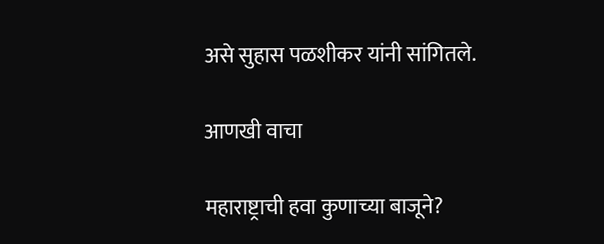असे सुहास पळशीकर यांनी सांगितले.

आणखी वाचा

महाराष्ट्राची हवा कुणाच्या बाजूने?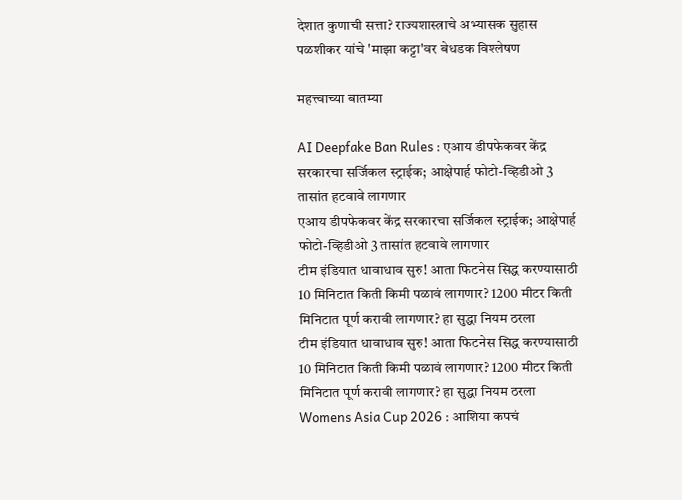देशात कुणाची सत्ता? राज्यशास्त्राचे अभ्यासक सुहास पळशीकर यांचे 'माझा कट्टा'वर बेधडक विश्लेषण

महत्त्वाच्या बातम्या

AI Deepfake Ban Rules : एआय डीपफेकवर केंद्र सरकारचा सर्जिकल स्ट्राईक; आक्षेपार्ह फोटो-व्हिडीओ 3 तासांत हटवावे लागणार
एआय डीपफेकवर केंद्र सरकारचा सर्जिकल स्ट्राईक; आक्षेपार्ह फोटो-व्हिडीओ 3 तासांत हटवावे लागणार
टीम इंडियात धावाधाव सुरु! आता फिटनेस सिद्ध करण्यासाठी 10 मिनिटात किती किमी पळावं लागणार? 1200 मीटर किती मिनिटात पूर्ण करावी लागणार? हा सुद्धा नियम ठरला
टीम इंडियात धावाधाव सुरु! आता फिटनेस सिद्ध करण्यासाठी 10 मिनिटात किती किमी पळावं लागणार? 1200 मीटर किती मिनिटात पूर्ण करावी लागणार? हा सुद्धा नियम ठरला
Womens Asia Cup 2026 : आशिया कपचं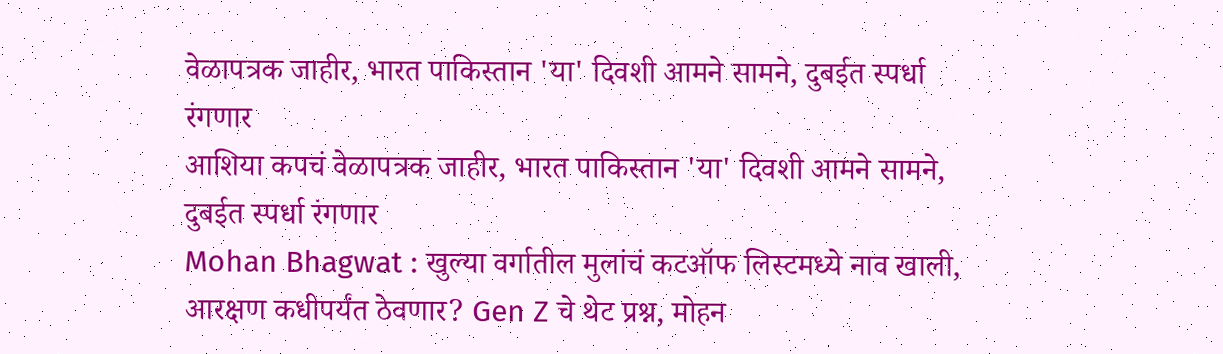वेळापत्रक जाहीर, भारत पाकिस्तान 'या' दिवशी आमने सामने, दुबईत स्पर्धा रंगणार
आशिया कपचं वेळापत्रक जाहीर, भारत पाकिस्तान 'या' दिवशी आमने सामने, दुबईत स्पर्धा रंगणार
Mohan Bhagwat : खुल्या वर्गातील मुलांचं कटऑफ लिस्टमध्ये नाव खाली, आरक्षण कधीपर्यंत ठेवणार? Gen Z चे थेट प्रश्न, मोहन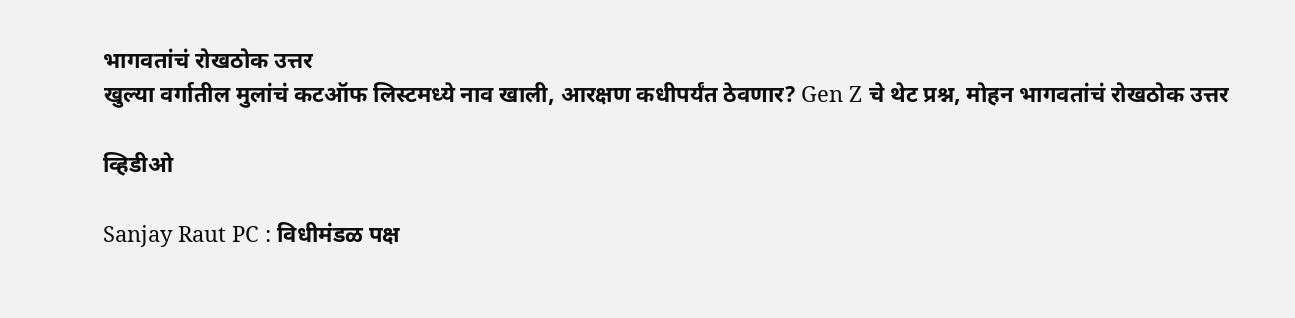भागवतांचं रोखठोक उत्तर
खुल्या वर्गातील मुलांचं कटऑफ लिस्टमध्ये नाव खाली, आरक्षण कधीपर्यंत ठेवणार? Gen Z चे थेट प्रश्न, मोहन भागवतांचं रोखठोक उत्तर

व्हिडीओ

Sanjay Raut PC : विधीमंडळ पक्ष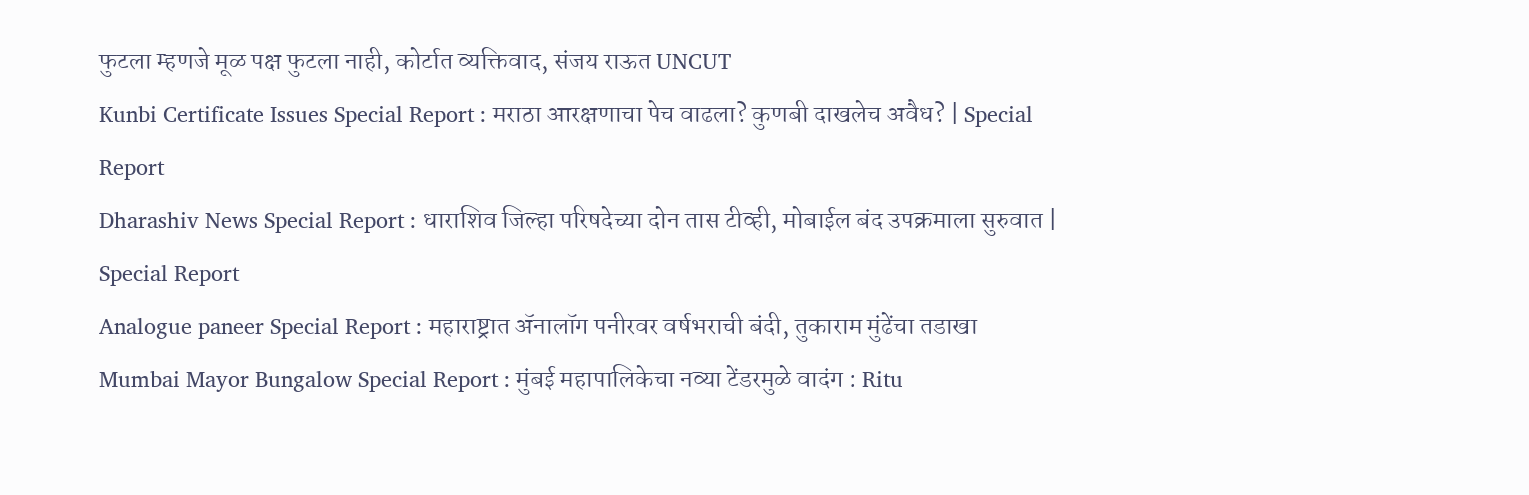फुटला म्हणजे मूळ पक्ष फुटला नाही, कोर्टात व्यक्तिवाद, संजय राऊत UNCUT
Kunbi Certificate Issues Special Report : मराठा आरक्षणाचा पेच वाढला? कुणबी दाखलेच अवैध? | Special Report
Dharashiv News Special Report : धाराशिव जिल्हा परिषदेच्या दोन तास टीव्ही, मोबाईल बंद उपक्रमाला सुरुवात | Special Report
Analogue paneer Special Report : महाराष्ट्रात ॲनालॉग पनीरवर वर्षभराची बंदी, तुकाराम मुंढेंचा तडाखा
Mumbai Mayor Bungalow Special Report : मुंबई महापालिकेचा नव्या टेंडरमुळे वादंग : Ritu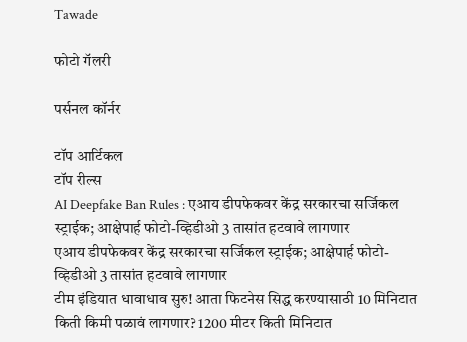Tawade

फोटो गॅलरी

पर्सनल कॉर्नर

टॉप आर्टिकल
टॉप रील्स
AI Deepfake Ban Rules : एआय डीपफेकवर केंद्र सरकारचा सर्जिकल स्ट्राईक; आक्षेपार्ह फोटो-व्हिडीओ 3 तासांत हटवावे लागणार
एआय डीपफेकवर केंद्र सरकारचा सर्जिकल स्ट्राईक; आक्षेपार्ह फोटो-व्हिडीओ 3 तासांत हटवावे लागणार
टीम इंडियात धावाधाव सुरु! आता फिटनेस सिद्ध करण्यासाठी 10 मिनिटात किती किमी पळावं लागणार? 1200 मीटर किती मिनिटात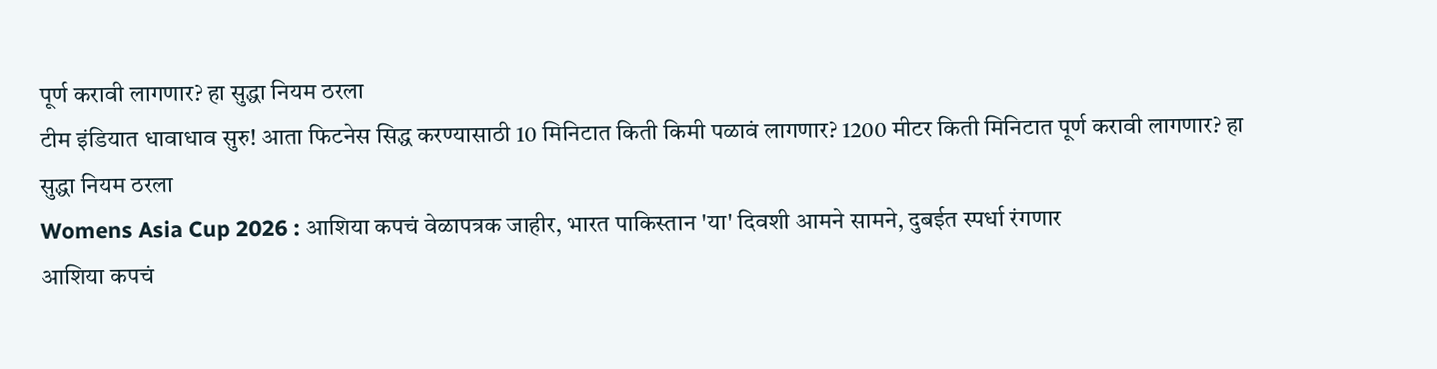पूर्ण करावी लागणार? हा सुद्धा नियम ठरला
टीम इंडियात धावाधाव सुरु! आता फिटनेस सिद्ध करण्यासाठी 10 मिनिटात किती किमी पळावं लागणार? 1200 मीटर किती मिनिटात पूर्ण करावी लागणार? हा सुद्धा नियम ठरला
Womens Asia Cup 2026 : आशिया कपचं वेळापत्रक जाहीर, भारत पाकिस्तान 'या' दिवशी आमने सामने, दुबईत स्पर्धा रंगणार
आशिया कपचं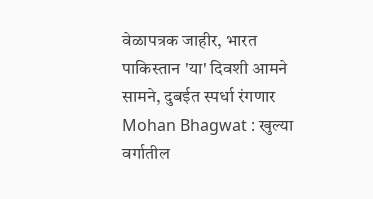वेळापत्रक जाहीर, भारत पाकिस्तान 'या' दिवशी आमने सामने, दुबईत स्पर्धा रंगणार
Mohan Bhagwat : खुल्या वर्गातील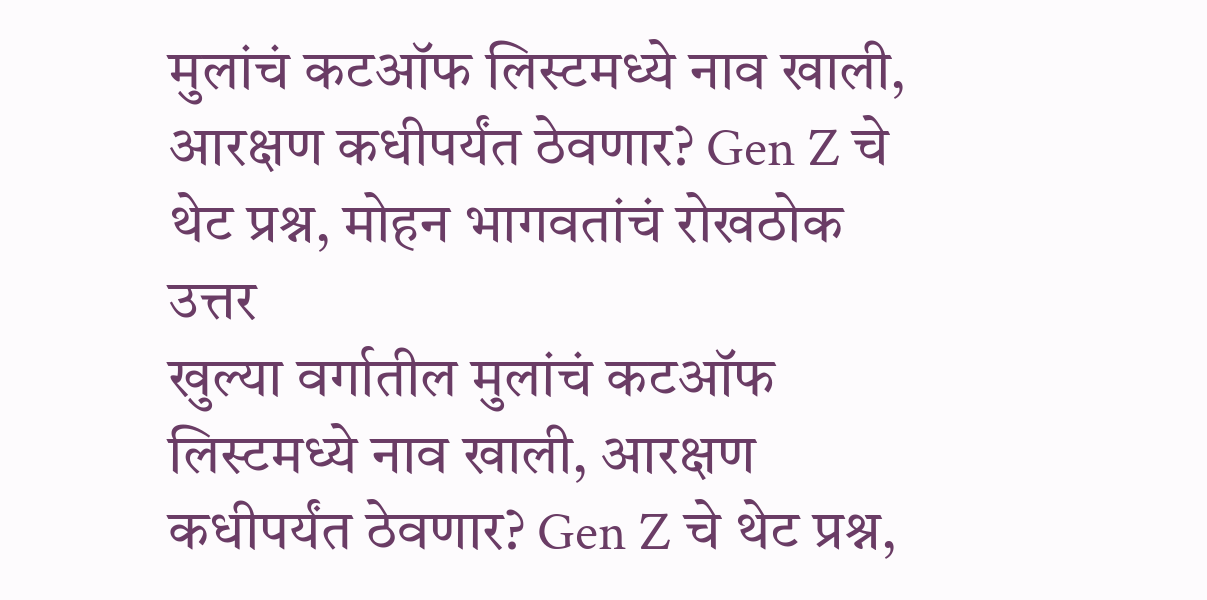मुलांचं कटऑफ लिस्टमध्ये नाव खाली, आरक्षण कधीपर्यंत ठेवणार? Gen Z चे थेट प्रश्न, मोहन भागवतांचं रोखठोक उत्तर
खुल्या वर्गातील मुलांचं कटऑफ लिस्टमध्ये नाव खाली, आरक्षण कधीपर्यंत ठेवणार? Gen Z चे थेट प्रश्न,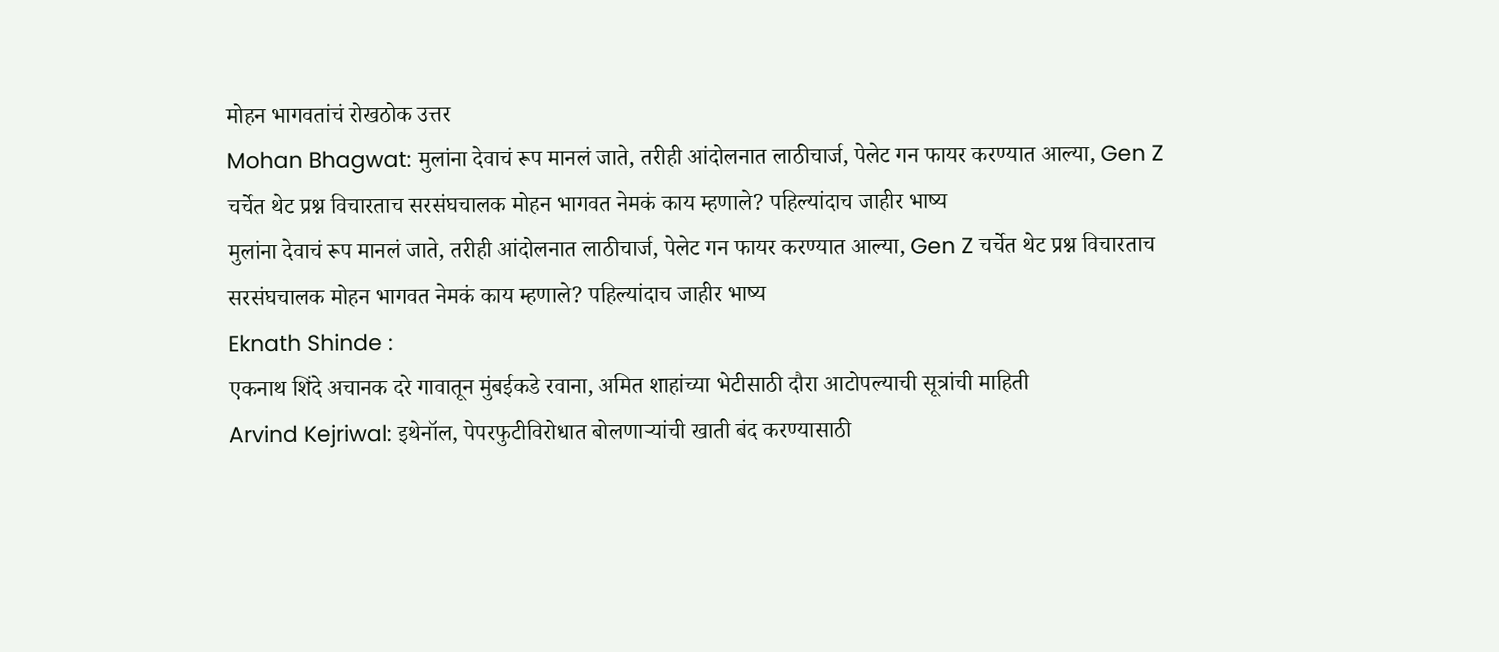मोहन भागवतांचं रोखठोक उत्तर
Mohan Bhagwat: मुलांना देवाचं रूप मानलं जाते, तरीही आंदोलनात लाठीचार्ज, पेलेट गन फायर करण्यात आल्या, Gen Z चर्चेत थेट प्रश्न विचारताच सरसंघचालक मोहन भागवत नेमकं काय म्हणाले? पहिल्यांदाच जाहीर भाष्य
मुलांना देवाचं रूप मानलं जाते, तरीही आंदोलनात लाठीचार्ज, पेलेट गन फायर करण्यात आल्या, Gen Z चर्चेत थेट प्रश्न विचारताच सरसंघचालक मोहन भागवत नेमकं काय म्हणाले? पहिल्यांदाच जाहीर भाष्य
Eknath Shinde :
एकनाथ शिंदे अचानक दरे गावातून मुंबईकडे रवाना, अमित शाहांच्या भेटीसाठी दौरा आटोपल्याची सूत्रांची माहिती
Arvind Kejriwal: इथेनॉल, पेपरफुटीविरोधात बोलणाऱ्यांची खाती बंद करण्यासाठी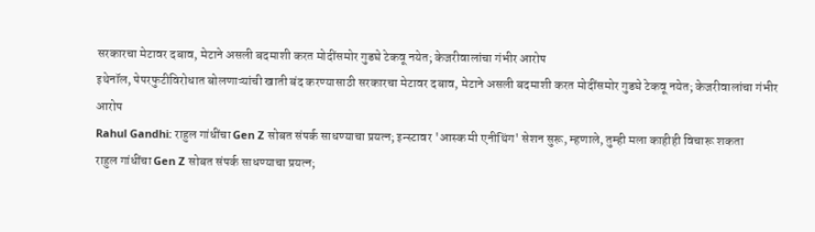सरकारचा मेटावर दबाव, मेटाने असली बदमाशी करत मोदींसमोर गुडघे टेकवू नयेत; केजरीवालांचा गंभीर आरोप
इथेनॉल, पेपरफुटीविरोधात बोलणाऱ्यांची खाती बंद करण्यासाठी सरकारचा मेटावर दबाव, मेटाने असली बदमाशी करत मोदींसमोर गुडघे टेकवू नयेत; केजरीवालांचा गंभीर आरोप
Rahul Gandhi: राहुल गांधींचा Gen Z सोबत संपर्क साधण्याचा प्रयत्न; इन्स्टावर 'आस्क मी एनीथिंग' सेशन सुरू, म्हणाले, तुम्ही मला काहीही विचारू शकता
राहुल गांधींचा Gen Z सोबत संपर्क साधण्याचा प्रयत्न;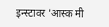इन्स्टावर 'आस्क मी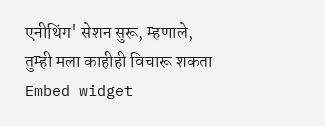एनीथिंग' सेशन सुरू, म्हणाले, तुम्ही मला काहीही विचारू शकता
Embed widget